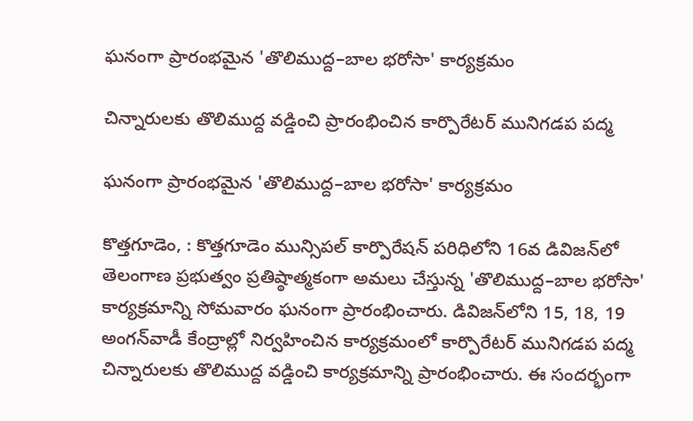ఘనంగా ప్రారంభమైన 'తొలిముద్ద–బాల భరోసా' కార్యక్రమం

చిన్నారులకు తొలిముద్ద వడ్డించి ప్రారంభించిన కార్పొరేటర్ మునిగడప పద్మ

ఘనంగా ప్రారంభమైన 'తొలిముద్ద–బాల భరోసా' కార్యక్రమం

కొత్తగూడెం, : కొత్తగూడెం మున్సిపల్ కార్పొరేషన్ పరిధిలోని 16వ డివిజన్‌లో తెలంగాణ ప్రభుత్వం ప్రతిష్ఠాత్మకంగా అమలు చేస్తున్న 'తొలిముద్ద–బాల భరోసా' కార్యక్రమాన్ని సోమవారం ఘనంగా ప్రారంభించారు. డివిజన్‌లోని 15, 18, 19 అంగన్‌వాడీ కేంద్రాల్లో నిర్వహించిన కార్యక్రమంలో కార్పొరేటర్ మునిగడప పద్మ చిన్నారులకు తొలిముద్ద వడ్డించి కార్యక్రమాన్ని ప్రారంభించారు. ఈ సందర్భంగా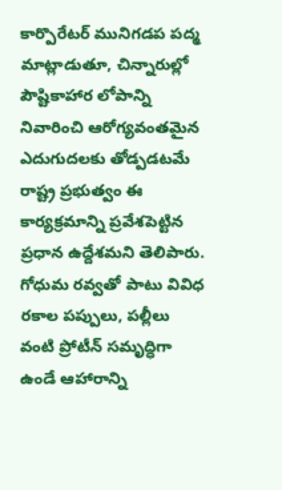కార్పొరేటర్ మునిగడప పద్మ మాట్లాడుతూ, చిన్నారుల్లో పౌష్టికాహార లోపాన్ని నివారించి ఆరోగ్యవంతమైన ఎదుగుదలకు తోడ్పడటమే రాష్ట్ర ప్రభుత్వం ఈ కార్యక్రమాన్ని ప్రవేశపెట్టిన ప్రధాన ఉద్దేశమని తెలిపారు. గోధుమ రవ్వతో పాటు వివిధ రకాల పప్పులు, పల్లీలు వంటి ప్రోటీన్‌ సమృద్ధిగా ఉండే ఆహారాన్ని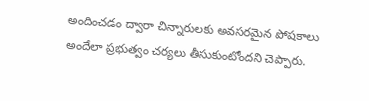అందించడం ద్వారా చిన్నారులకు అవసరమైన పోషకాలు అందేలా ప్రభుత్వం చర్యలు తీసుకుంటోందని చెప్పారు.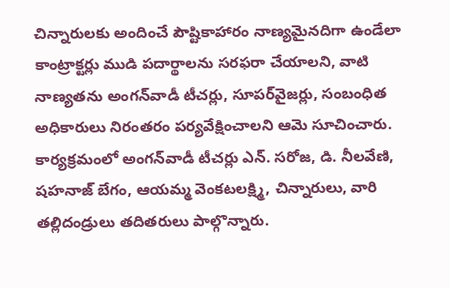చిన్నారులకు అందించే పౌష్టికాహారం నాణ్యమైనదిగా ఉండేలా కాంట్రాక్టర్లు ముడి పదార్థాలను సరఫరా చేయాలని, వాటి నాణ్యతను అంగన్‌వాడీ టీచర్లు, సూపర్‌వైజర్లు, సంబంధిత అధికారులు నిరంతరం పర్యవేక్షించాలని ఆమె సూచించారు. కార్యక్రమంలో అంగన్‌వాడీ టీచర్లు ఎన్. సరోజ, డి. నీలవేణి, షహనాజ్ బేగం, ఆయమ్మ వెంకటలక్ష్మి, చిన్నారులు, వారి తల్లిదండ్రులు తదితరులు పాల్గొన్నారు.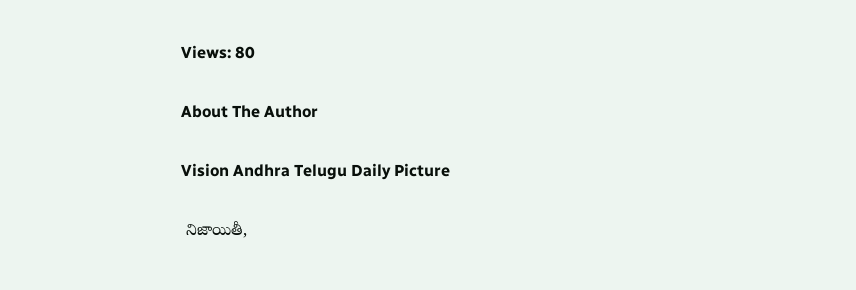Views: 80

About The Author

Vision Andhra Telugu Daily Picture

 నిజాయితీ,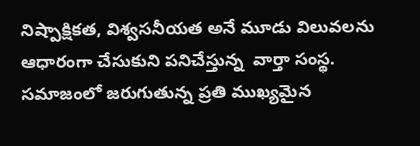నిష్పాక్షికత, విశ్వసనీయత అనే మూడు విలువలను ఆధారంగా చేసుకుని పనిచేస్తున్న  వార్తా సంస్థ. సమాజంలో జరుగుతున్న ప్రతి ముఖ్యమైన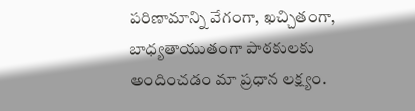పరిణామాన్ని వేగంగా, ఖచ్చితంగా, బాధ్యతాయుతంగా పాఠకులకు అందించడం మా ప్రధాన లక్ష్యం.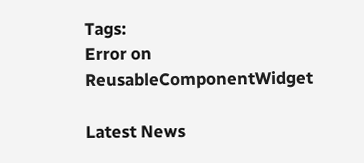Tags:
Error on ReusableComponentWidget

Latest News